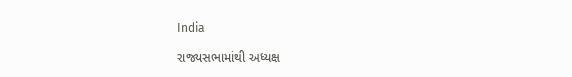India

રાજ્યસભામાંથી અધ્યક્ષ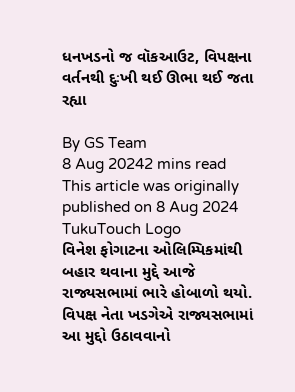ધનખડનો જ વૉકઆઉટ, વિપક્ષના વર્તનથી દુઃખી થઈ ઊભા થઈ જતા રહ્યા

By GS Team
8 Aug 20242 mins read
This article was originally published on 8 Aug 2024
TukuTouch Logo
વિનેશ ફોગાટના ઓલિમ્પિકમાંથી બહાર થવાના મુદ્દે આજે રાજ્યસભામાં ભારે હોબાળો થયો. વિપક્ષ નેતા ખડગેએ રાજ્યસભામાં આ મુદ્દો ઉઠાવવાનો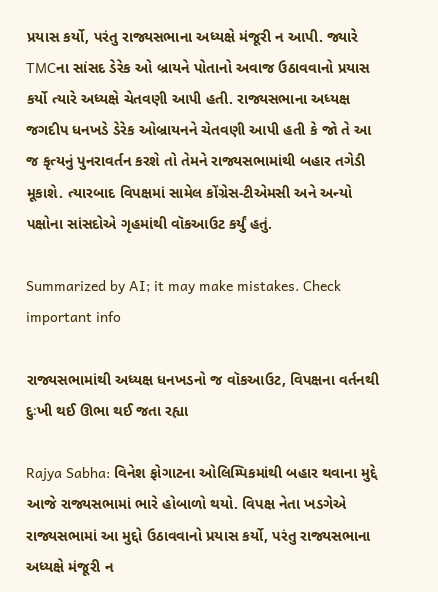પ્રયાસ કર્યો, પરંતુ રાજ્યસભાના અધ્યક્ષે મંજૂરી ન આપી. જ્યારે TMCના સાંસદ ડેરેક ઓ બ્રાયને પોતાનો અવાજ ઉઠાવવાનો પ્રયાસ કર્યો ત્યારે અધ્યક્ષે ચેતવણી આપી હતી. રાજ્યસભાના અધ્યક્ષ જગદીપ ધનખડે ડેરેક ઓબ્રાયનને ચેતવણી આપી હતી કે જો તે આ જ કૃત્યનું પુનરાવર્તન કરશે તો તેમને રાજ્યસભામાંથી બહાર તગેડી મૂકાશે. ત્યારબાદ વિપક્ષમાં સામેલ કોંગ્રેસ-ટીએમસી અને અન્યો પક્ષોના સાંસદોએ ગૃહમાંથી વૉકઆઉટ કર્યું હતું.

Summarized by AI; it may make mistakes. Check important info

રાજ્યસભામાંથી અધ્યક્ષ ધનખડનો જ વૉકઆઉટ, વિપક્ષના વર્તનથી દુઃખી થઈ ઊભા થઈ જતા રહ્યા

Rajya Sabha: વિનેશ ફોગાટના ઓલિમ્પિકમાંથી બહાર થવાના મુદ્દે આજે રાજ્યસભામાં ભારે હોબાળો થયો. વિપક્ષ નેતા ખડગેએ રાજ્યસભામાં આ મુદ્દો ઉઠાવવાનો પ્રયાસ કર્યો, પરંતુ રાજ્યસભાના અધ્યક્ષે મંજૂરી ન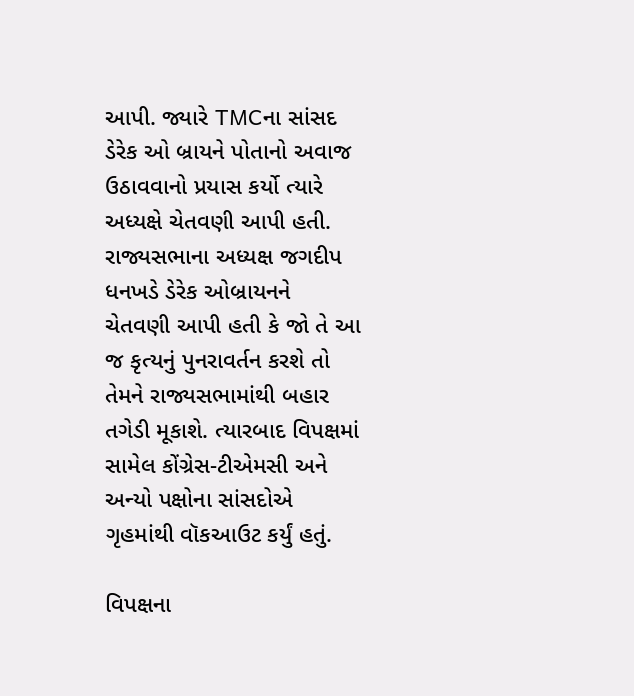આપી. જ્યારે TMCના સાંસદ ડેરેક ઓ બ્રાયને પોતાનો અવાજ ઉઠાવવાનો પ્રયાસ કર્યો ત્યારે અધ્યક્ષે ચેતવણી આપી હતી. રાજ્યસભાના અધ્યક્ષ જગદીપ ધનખડે ડેરેક ઓબ્રાયનને ચેતવણી આપી હતી કે જો તે આ જ કૃત્યનું પુનરાવર્તન કરશે તો તેમને રાજ્યસભામાંથી બહાર તગેડી મૂકાશે. ત્યારબાદ વિપક્ષમાં સામેલ કોંગ્રેસ-ટીએમસી અને અન્યો પક્ષોના સાંસદોએ ગૃહમાંથી વૉકઆઉટ કર્યું હતું.

વિપક્ષના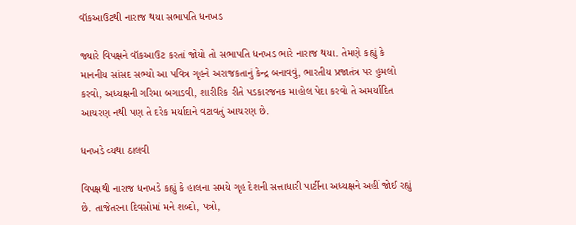વૉકઆઉટથી નારાજ થયા સભાપતિ ધનખડ

જ્યારે વિપક્ષને વૉકઆઉટ કરતાં જોયો તો સભાપતિ ધનખડ ભારે નારાજ થયા. તેમણે કહ્યું કે માનનીય સાંસદ સભ્યો આ પવિત્ર ગૃહને અરાજકતાનું કેન્દ્ર બનાવવું, ભારતીય પ્રજાતંત્ર પર હુમલો કરવો, અધ્યક્ષની ગરિમા બગાડવી, શારીરિક રીતે પડકારજનક માહોલ પેદા કરવો તે અમર્યાદિત આચરણ નથી પણ તે દરેક મર્યાદાને વટાવતું આચરણ છે.

ધનખડે વ્યથા ઠાલવી

વિપક્ષથી નારાજ ધનખડે કહ્યું કે હાલના સમયે ગૃહ દેશની સત્તાધારી પાર્ટીના અધ્યક્ષને અહીં જોઈ રહ્યું છે. તાજેતરના દિવસોમાં મને શબ્દો, પત્રો,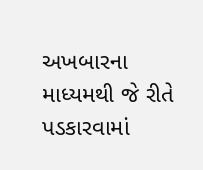અખબારના માધ્યમથી જે રીતે પડકારવામાં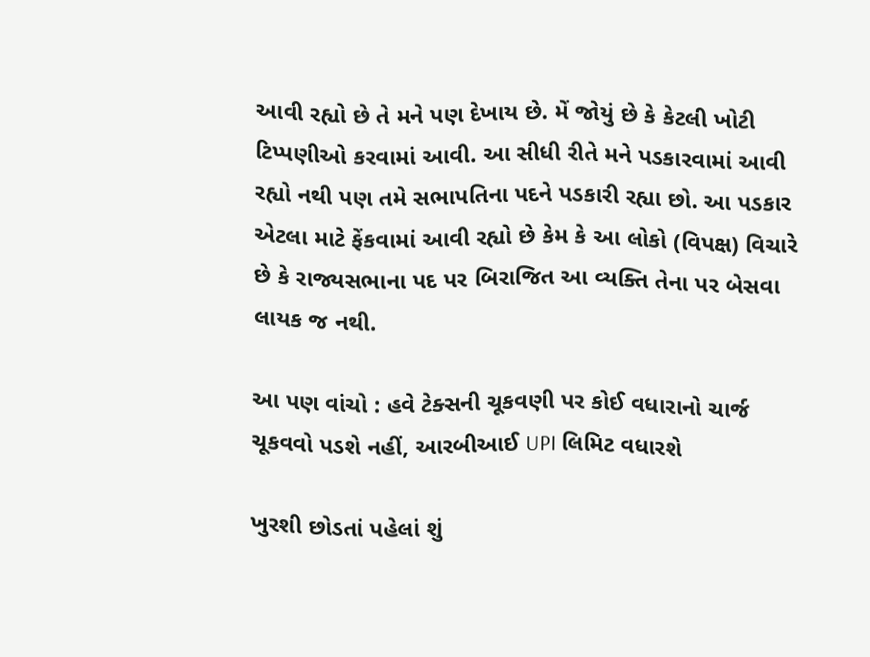આવી રહ્યો છે તે મને પણ દેખાય છે. મેં જોયું છે કે કેટલી ખોટી ટિપ્પણીઓ કરવામાં આવી. આ સીધી રીતે મને પડકારવામાં આવી રહ્યો નથી પણ તમે સભાપતિના પદને પડકારી રહ્યા છો. આ પડકાર એટલા માટે ફેંકવામાં આવી રહ્યો છે કેમ કે આ લોકો (વિપક્ષ) વિચારે છે કે રાજ્યસભાના પદ પર બિરાજિત આ વ્યક્તિ તેના પર બેસવા લાયક જ નથી.

આ પણ વાંચો : હવે ટેક્સની ચૂકવણી પર કોઈ વધારાનો ચાર્જ ચૂકવવો પડશે નહીં, આરબીઆઈ UPI લિમિટ વધારશે

ખુરશી છોડતાં પહેલાં શું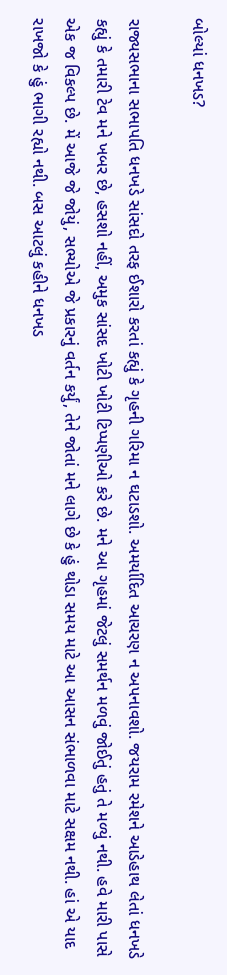બોલ્યાં ધનખડ?

રાજ્યસભાના સભાપતિ ધનખડે સાંસદો તરફ ઈશારો કરતાં કહ્યું કે ગૃહની ગરિમા ન ઘટાડશો. અમર્યાદિત આચરણ ન અપનાવશો. જયરામ રમેશને આડેહાથ લેતાં ધનખડે કહ્યું કે તમારી ટેવ મને ખબર છે, હસશો નહીં, અમુક સાંસદ ખોટી ખોટી ટિપ્પણીઓ કરે છે. મને આ ગૃહમાં જેટલું સમર્થન મળવું જોઈતું હતું તે મળ્યું નથી. હવે મારી પાસે એક જ વિકલ્પ છે. મેં આજે જે જોયું, સભ્યોએ જે પ્રકારનું વર્તન કર્યું, તેને જોતાં મને લાગે છે કે હું થોડા સમય માટે આ આસન સંભાળવા માટે સક્ષમ નથી. હાં એ યાદ રાખજો કે હું ભાગી રહ્યો નથી. બસ આટલું કહીને ધનખડ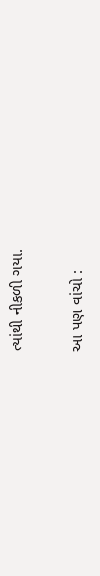ત્યાંથી નીકળી ગયા.

આ પણ વાંચો :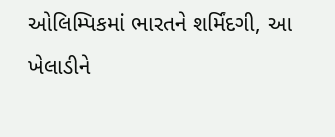ઓલિમ્પિકમાં ભારતને શર્મિંદગી, આ ખેલાડીને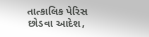તાત્કાલિક પેરિસ છોડવા આદેશ,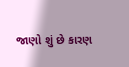જાણો શું છે કારણ